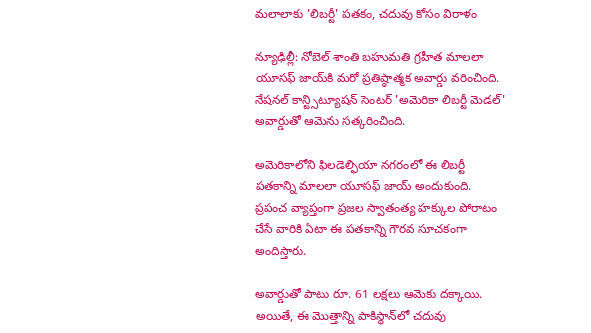మలాలాకు 'లిబర్టీ' పతకం, చదువు కోసం విరాళం

న్యూఢిల్లీ: నోబెల్ శాంతి బహుమతి గ్రహీత మాలలా యూసఫ్‌ జాయ్‌కి మరో ప్రతిష్ఠాత్మక అవార్డు వరించింది. నేషనల్ కాన్ట్సిట్యూషన్ సెంటర్ 'అమెరికా లిబర్టీ మెడల్' అవార్డుతో ఆమెను సత్కరించింది.

అమెరికాలోని ఫిలడెల్ఫియా నగరంలో ఈ లిబర్టీ పతకాన్ని మాలలా యూసఫ్‌ జాయ్‌ అందుకుంది. ప్రపంచ వ్యాప్తంగా ప్రజల స్వాతంత్య హక్కుల పోరాటం చేసే వారికి ఏటా ఈ పతకాన్ని గౌరవ సూచకంగా అందిస్తారు.

అవార్డుతో పాటు రూ. 61 లక్షలు ఆమెకు దక్కాయి. అయితే, ఈ మొత్తాన్ని పాకిస్థాన్‌లో చదువు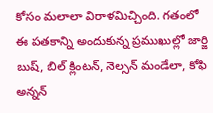కోసం మలాలా విరాళమిచ్చింది. గతంలో ఈ పతకాన్ని అందుకున్న ప్రముఖుల్లో జార్జి బుష్, బిల్ క్లింటన్, నెల్సన్ మండేలా, కోఫి అన్నన్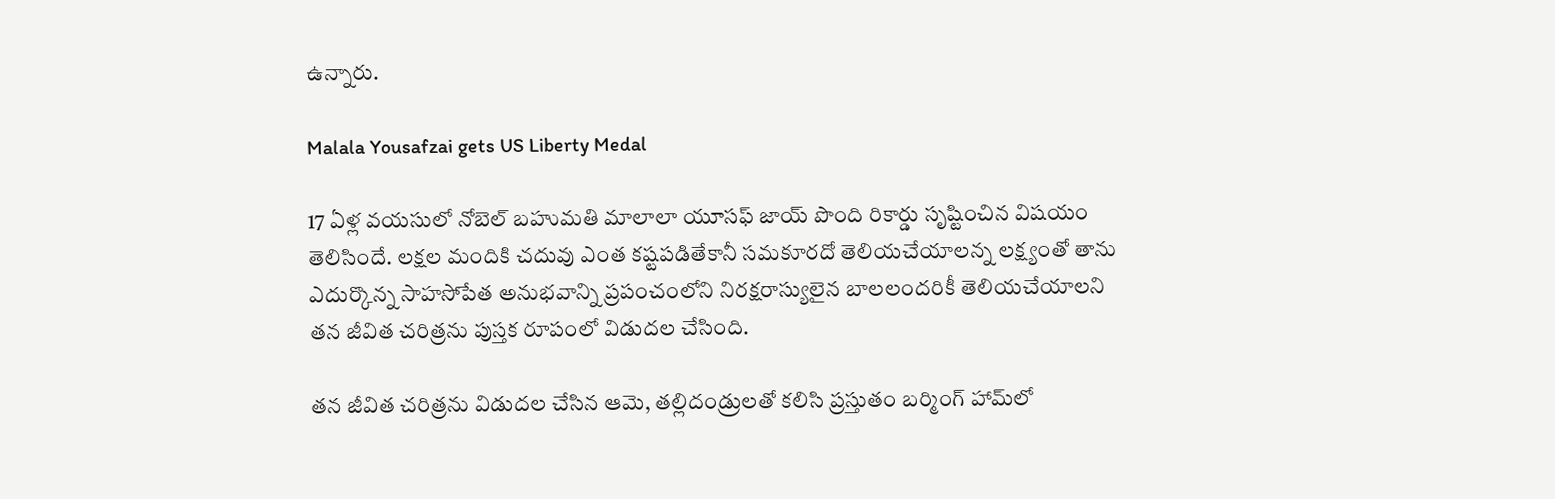ఉన్నారు.

Malala Yousafzai gets US Liberty Medal

17 ఏళ్ల వయసులో నోబెల్ బహుమతి మాలాలా యూసఫ్ జాయ్ పొంది రికార్డు సృష్టించిన విషయం తెలిసిందే. లక్షల మందికి చదువు ఎంత కష్టపడితేకానీ సమకూరదో తెలియచేయాలన్న లక్ష్యంతో తాను ఎదుర్కొన్న సాహసోపేత అనుభవాన్ని ప్రపంచంలోని నిరక్షరాస్యులైన బాలలందరికీ తెలియచేయాలని తన జీవిత చరిత్రను పుస్తక రూపంలో విడుదల చేసింది.

తన జీవిత చరిత్రను విడుదల చేసిన ఆమె, తల్లిదండ్రులతో కలిసి ప్రస్తుతం బర్మింగ్ హామ్‌లో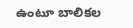ఉంటూ బాలికల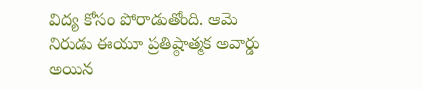విద్య కోసం పోరాడుతోంది. ఆమె నిరుడు ఈయూ ప్రతిష్ఠాత్మక అవార్డు అయిన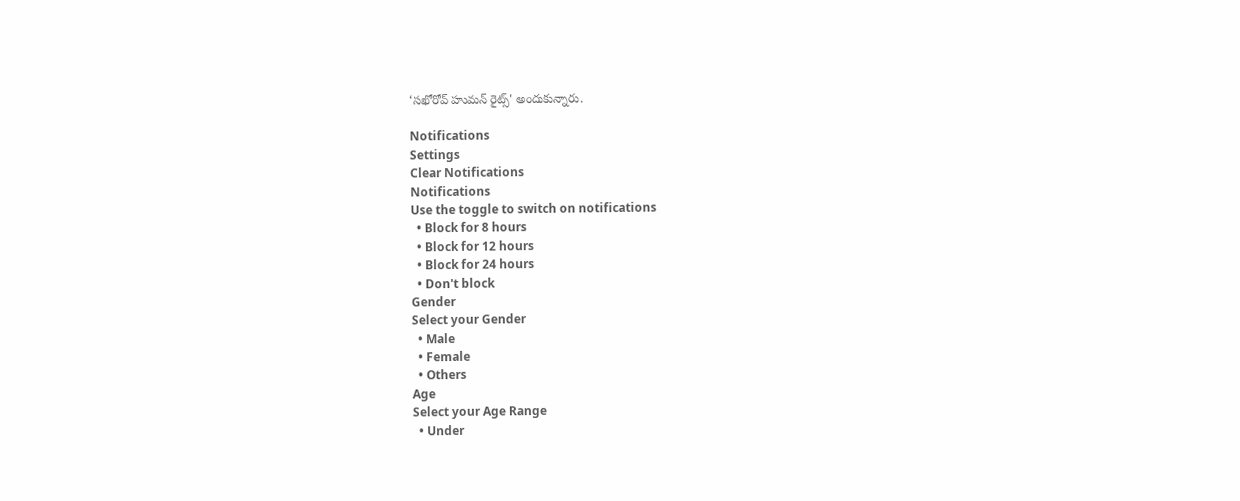‘సఖోరోవ్ హుమన్ రైట్స్' అందుకున్నారు.

Notifications
Settings
Clear Notifications
Notifications
Use the toggle to switch on notifications
  • Block for 8 hours
  • Block for 12 hours
  • Block for 24 hours
  • Don't block
Gender
Select your Gender
  • Male
  • Female
  • Others
Age
Select your Age Range
  • Under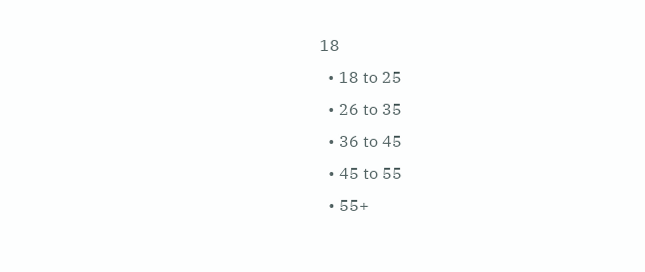18
  • 18 to 25
  • 26 to 35
  • 36 to 45
  • 45 to 55
  • 55+